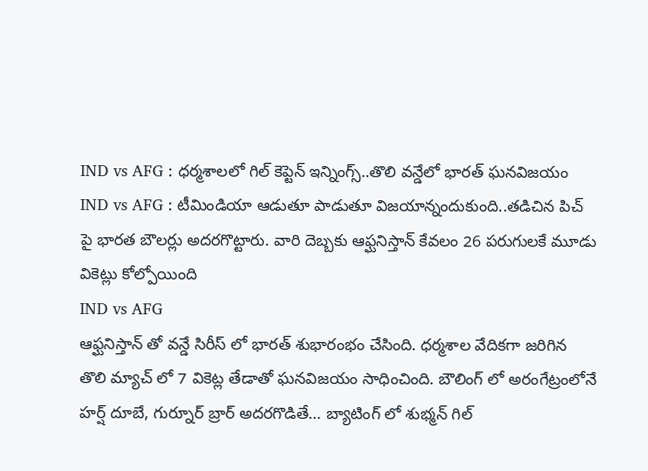IND vs AFG : ధర్మశాలలో గిల్ కెప్టెన్ ఇన్నింగ్స్..తొలి వన్డేలో భారత్ ఘనవిజయం
IND vs AFG : టీమిండియా ఆడుతూ పాడుతూ విజయాన్నందుకుంది..తడిచిన పిచ్ పై భారత బౌలర్లు అదరగొట్టారు. వారి దెబ్బకు ఆఫ్ఘనిస్తాన్ కేవలం 26 పరుగులకే మూడు వికెట్లు కోల్పోయింది
IND vs AFG
ఆఫ్ఘనిస్తాన్ తో వన్డే సిరీస్ లో భారత్ శుభారంభం చేసింది. ధర్మశాల వేదికగా జరిగిన తొలి మ్యాచ్ లో 7 వికెట్ల తేడాతో ఘనవిజయం సాధించింది. బౌలింగ్ లో అరంగేట్రంలోనే హర్ష్ దూబే, గుర్నూర్ బ్రార్ అదరగొడితే… బ్యాటింగ్ లో శుభ్మన్ గిల్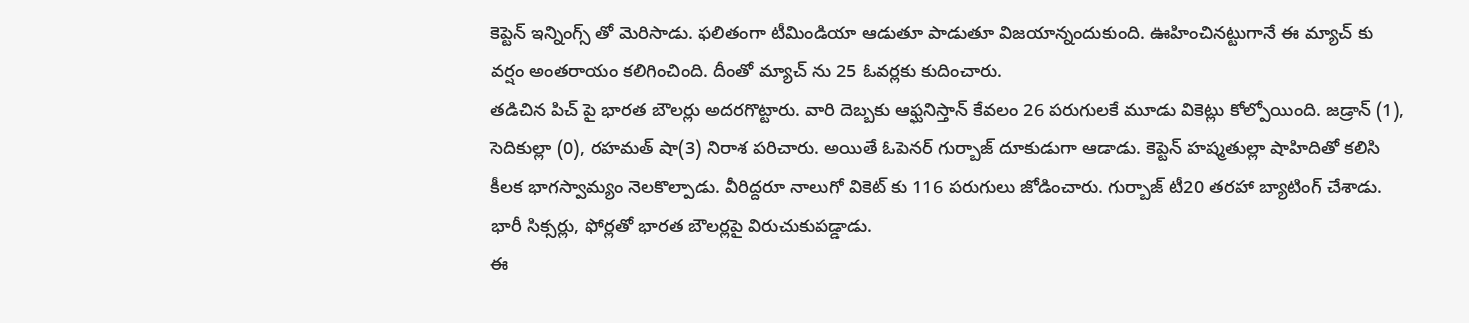కెప్టెన్ ఇన్నింగ్స్ తో మెరిసాడు. ఫలితంగా టీమిండియా ఆడుతూ పాడుతూ విజయాన్నందుకుంది. ఊహించినట్టుగానే ఈ మ్యాచ్ కు వర్షం అంతరాయం కలిగించింది. దీంతో మ్యాచ్ ను 25 ఓవర్లకు కుదించారు.
తడిచిన పిచ్ పై భారత బౌలర్లు అదరగొట్టారు. వారి దెబ్బకు ఆఫ్ఘనిస్తాన్ కేవలం 26 పరుగులకే మూడు వికెట్లు కోల్పోయింది. జడ్రాన్ (1), సెదికుల్లా (0), రహమత్ షా(3) నిరాశ పరిచారు. అయితే ఓపెనర్ గుర్బాజ్ దూకుడుగా ఆడాడు. కెప్టెన్ హష్మతుల్లా షాహిదితో కలిసి కీలక భాగస్వామ్యం నెలకొల్పాడు. వీరిద్దరూ నాలుగో వికెట్ కు 116 పరుగులు జోడించారు. గుర్బాజ్ టీ20 తరహా బ్యాటింగ్ చేశాడు. భారీ సిక్సర్లు, ఫోర్లతో భారత బౌలర్లపై విరుచుకుపడ్డాడు.
ఈ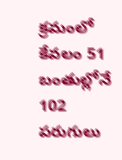క్రమంలో కేవలం 51 బంతుల్లోనే 102 పరుగులు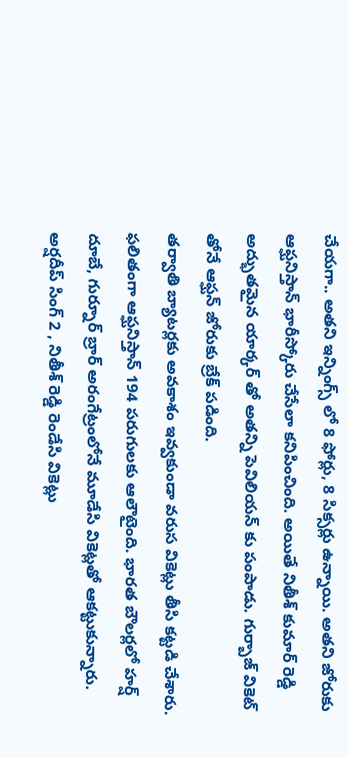చేయగా.. అతని ఇన్నింగ్స్ లో 8 ఫోర్లు, 8 సిక్సర్లు ఉన్నాయి. అతని జోరుకు ఆఫ్ఘనిస్తాన్ భారీస్కోరు చేసేలా కనిపించింది. అయితే నితీశ్ కుమార్ రెడ్డి అద్భుతమైన యార్కర్ తో అతన్ని పెవిలియన్ కు పంపాడు. గుర్బాజ్ వికెట్ తోనే ఆఫ్ఘన్ జోరుకు బ్రేక్ పడింది.
తర్వాతి బ్యాటర్లకు అవకాశం ఇవ్వకుండా వరుస వికెట్లు తీసి కట్టడి చేశారు. ఫలితంగా ఆఫ్ఘనిస్తాన్ 194 పరుగులకు ఆలౌటైంది. భారత బౌలర్లలో హర్ష్ దూబే, గుర్నూర్ బ్రార్ అరంగేట్రంలోనే మూడేసి వికెట్లతో ఆకట్టుకున్నారు. అర్షదీప్ సింగ్ 2 , నితీశ్ రెడ్డి రెండేసి వికెట్లు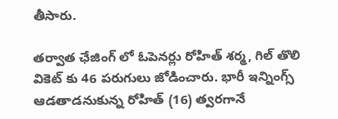తీసారు.

తర్వాత ఛేజింగ్ లో ఓపెనర్లు రోహిత్ శర్మ, గిల్ తొలి వికెట్ కు 46 పరుగులు జోడించారు. భారీ ఇన్నింగ్స్ ఆడతాడనుకున్న రోహిత్ (16) త్వరగానే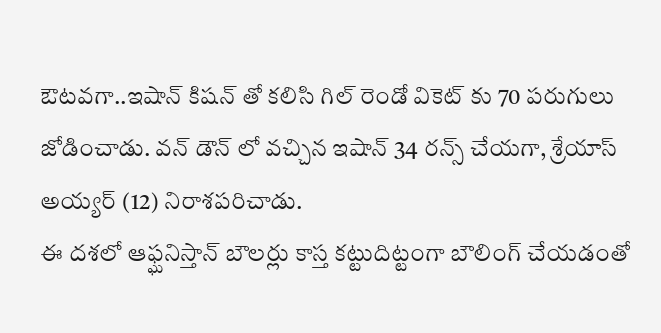ఔటవగా..ఇషాన్ కిషన్ తో కలిసి గిల్ రెండో వికెట్ కు 70 పరుగులు జోడించాడు. వన్ డౌన్ లో వచ్చిన ఇషాన్ 34 రన్స్ చేయగా, శ్రేయాస్ అయ్యర్ (12) నిరాశపరిచాడు.
ఈ దశలో ఆఫ్ఘనిస్తాన్ బౌలర్లు కాస్త కట్టుదిట్టంగా బౌలింగ్ చేయడంతో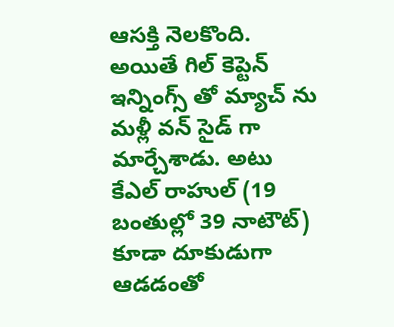ఆసక్తి నెలకొంది. అయితే గిల్ కెప్టెన్ ఇన్నింగ్స్ తో మ్యాచ్ ను మళ్లీ వన్ సైడ్ గా మార్చేశాడు. అటు కేఎల్ రాహుల్ (19 బంతుల్లో 39 నాటౌట్) కూడా దూకుడుగా ఆడడంతో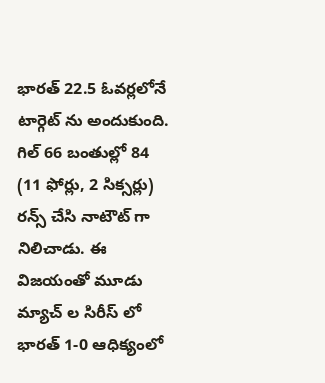భారత్ 22.5 ఓవర్లలోనే టార్గెట్ ను అందుకుంది. గిల్ 66 బంతుల్లో 84 (11 ఫోర్లు, 2 సిక్సర్లు) రన్స్ చేసి నాటౌట్ గా నిలిచాడు. ఈ విజయంతో మూడు మ్యాచ్ ల సిరీస్ లో భారత్ 1-0 ఆధిక్యంలో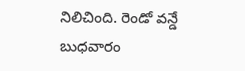నిలిచింది. రెండో వన్డే బుధవారం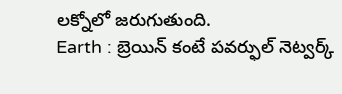లక్నోలో జరుగుతుంది.
Earth : బ్రెయిన్ కంటే పవర్ఫుల్ నెట్వర్క్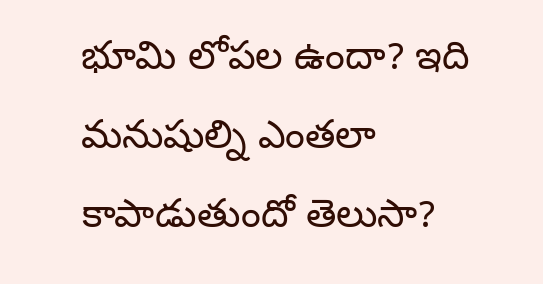భూమి లోపల ఉందా? ఇది మనుషుల్ని ఎంతలా కాపాడుతుందో తెలుసా?